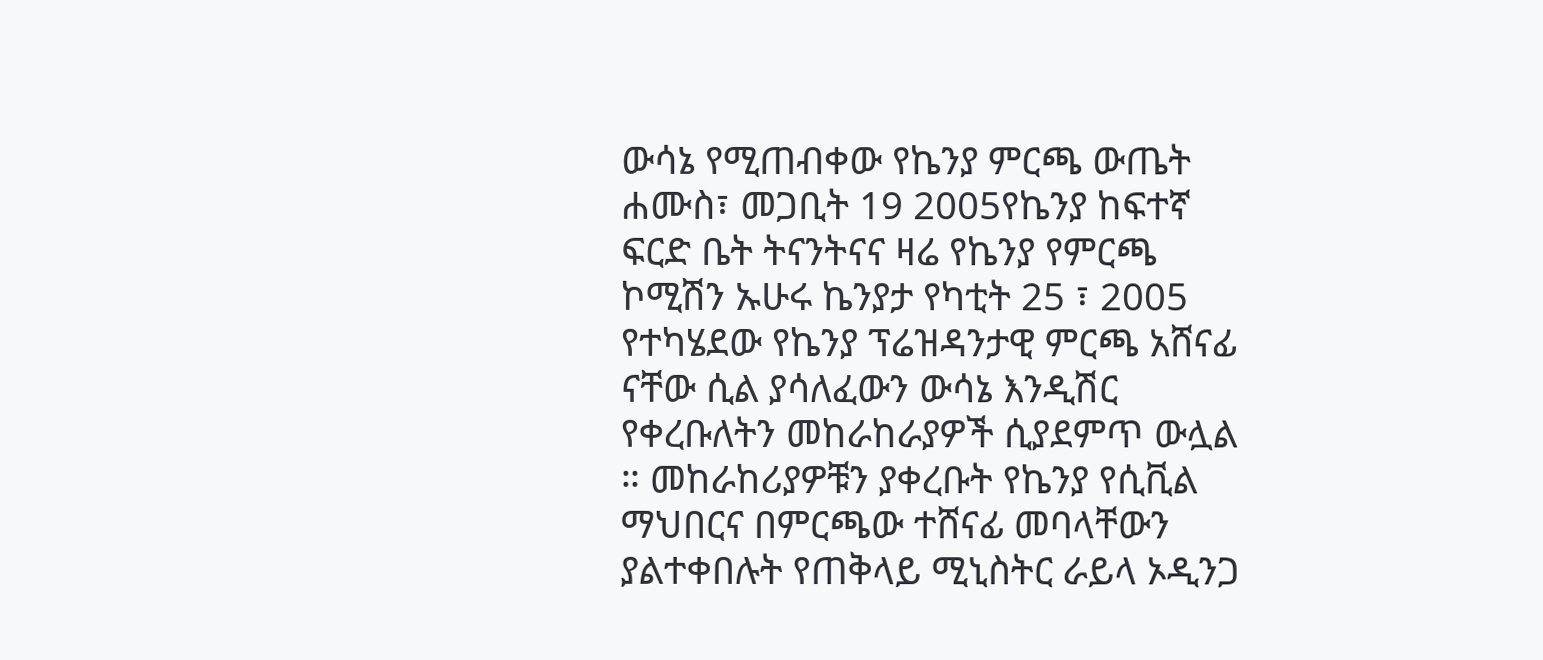ውሳኔ የሚጠብቀው የኬንያ ምርጫ ውጤት
ሐሙስ፣ መጋቢት 19 2005የኬንያ ከፍተኛ ፍርድ ቤት ትናንትናና ዛሬ የኬንያ የምርጫ ኮሚሽን ኡሁሩ ኬንያታ የካቲት 25 ፣ 2005 የተካሄደው የኬንያ ፕሬዝዳንታዊ ምርጫ አሸናፊ ናቸው ሲል ያሳለፈውን ውሳኔ እንዲሽር የቀረቡለትን መከራከራያዎች ሲያደምጥ ውሏል ። መከራከሪያዎቹን ያቀረቡት የኬንያ የሲቪል ማህበርና በምርጫው ተሸናፊ መባላቸውን ያልተቀበሉት የጠቅላይ ሚኒስትር ራይላ ኦዲንጋ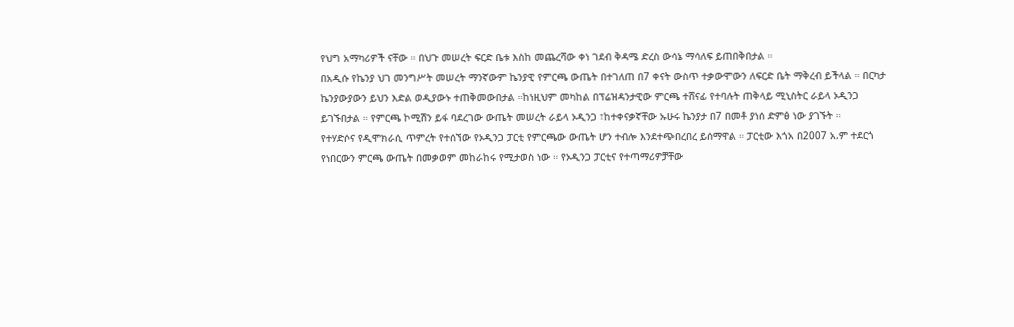የህግ አማካሪዎች ናቸው ። በህጉ መሠረት ፍርድ ቤቱ እስከ መጨረሻው ቀነ ገደብ ቅዳሜ ድረስ ውሳኔ ማሳለፍ ይጠበቅበታል ።
በአዲሱ የኬንያ ህገ መንግሥት መሠረት ማንኛውም ኬንያዊ የምርጫ ውጤት በተገለጠ በ7 ቀናት ውስጥ ተቃውሞውን ለፍርድ ቤት ማቅረብ ይችላል ። በርካታ ኬንያውያውን ይህን እድል ወዲያውኑ ተጠቅመውበታል ።ከነዚህም መካከል በፕሬዝዳንታዊው ምርጫ ተሸናፊ የተባሉት ጠቅላይ ሚኒስትር ራይላ ኦዲንጋ ይገኙበታል ። የምርጫ ኮሚሽን ይፋ ባደረገው ውጤት መሠረት ራይላ ኦዲንጋ ፣ከተቀናቃኛቸው ኡሁሩ ኬንያታ በ7 በመቶ ያነሰ ድምፅ ነው ያገኙት ።
የተሃድሶና የዲሞክራሲ ጥምረት የተሰኘው የኦዲንጋ ፓርቲ የምርጫው ውጤት ሆን ተብሎ እንደተጭበረበረ ይሰማዋል ። ፓርቲው እጎአ በ2007 አ.ም ተደርጎ የነበርውን ምርጫ ውጤት በመቃወም መከራከሩ የሚታወስ ነው ። የኦዲንጋ ፓርቲና የተጣማሪዎቻቸው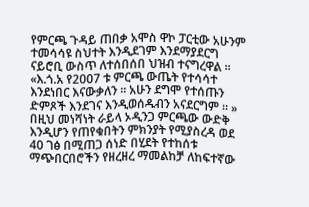የምርጫ ጉዳይ ጠበቃ አሞስ ዋኮ ፓርቲው አሁንም ተመሳሳዩ ስህተት እንዲደገም እንደማያደርግ ናይሮቢ ውስጥ ለተሰበሰበ ህዝብ ተናግረዋል ። «እ.ጎ.አ የ2007 ቱ ምርጫ ውጤት የተሳሳተ እንደነበር እናውቃለን ። አሁን ደግሞ የተሰጡን ድምጾች እንደገና እንዲወሰዱብን አናደርግም ። »
በዚህ መነሻነት ራይላ ኦዲንጋ ምርጫው ውድቅ እንዲሆን የጠየቁበትን ምክንያት የሚያስረዳ ወደ 40 ገፅ በሚጠጋ ሰነድ በሂደት የተከሰቱ ማጭበርበሮችን የዘረዘረ ማመልከቻ ለከፍተኛው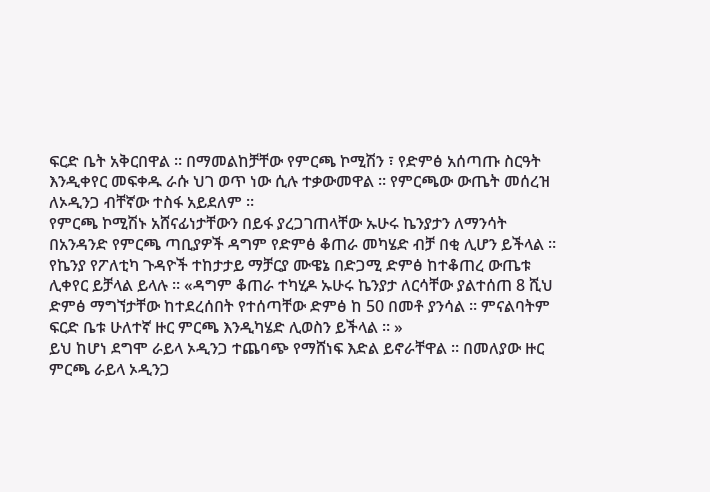ፍርድ ቤት አቅርበዋል ። በማመልከቻቸው የምርጫ ኮሚሽን ፣ የድምፅ አሰጣጡ ስርዓት እንዲቀየር መፍቀዱ ራሱ ህገ ወጥ ነው ሲሉ ተቃውመዋል ። የምርጫው ውጤት መሰረዝ ለኦዲንጋ ብቸኛው ተስፋ አይደለም ።
የምርጫ ኮሚሽኑ አሸናፊነታቸውን በይፋ ያረጋገጠላቸው ኡሁሩ ኬንያታን ለማንሳት በአንዳንድ የምርጫ ጣቢያዎች ዳግም የድምፅ ቆጠራ መካሄድ ብቻ በቂ ሊሆን ይችላል ። የኬንያ የፖለቲካ ጉዳዮች ተከታታይ ማቻርያ ሙዌኔ በድጋሚ ድምፅ ከተቆጠረ ውጤቱ ሊቀየር ይቻላል ይላሉ ። «ዳግም ቆጠራ ተካሂዶ ኡሁሩ ኬንያታ ለርሳቸው ያልተሰጠ 8 ሺህ ድምፅ ማግኘታቸው ከተደረሰበት የተሰጣቸው ድምፅ ከ 50 በመቶ ያንሳል ። ምናልባትም ፍርድ ቤቱ ሁለተኛ ዙር ምርጫ እንዲካሄድ ሊወስን ይችላል ። »
ይህ ከሆነ ደግሞ ራይላ ኦዲንጋ ተጨባጭ የማሸነፍ እድል ይኖራቸዋል ። በመለያው ዙር ምርጫ ራይላ ኦዲንጋ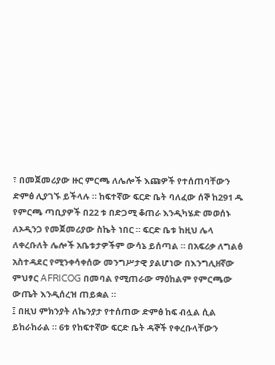፣ በመጀመሪያው ዙር ምርጫ ለሌሎች እጩዎች የተሰጠባቸውን ድምፅ ሊያገኙ ይችላሉ ። ከፍተኛው ፍርድ ቤት ባለፈው ሰኞ ከ291 ዱ የምርጫ ጣቢያዎች በ22 ቱ በድጋሚ ቆጠራ እንዲካሄድ መወሰኑ ለኦዲንጋ የመጀመሪያው ስኬት ነበር ። ፍርድ ቤቱ ከዚህ ሌላ ለቀረቡለት ሌሎች አቤቱታዎችም ውሳኔ ይሰጣል ። በአፍሪቃ ለግልፅ አስተዳደር የሚንቀሳቀሰው መንግሥታዊ ያልሆነው በእንግሊዘኛው ምህፃር AFRICOG በመባል የሚጠራው ማዕከልም የምርጫው ውጤት እንዲሰረዝ ጠይቋል ።
፤ በዚህ ምክንያት ለኬንያታ የተሰጠው ድምፅ ከፍ ብሏል ሲል ይከራከራል ። 6ቱ የከፍተኛው ፍርድ ቤት ዳኞች የቀረቡላቸውን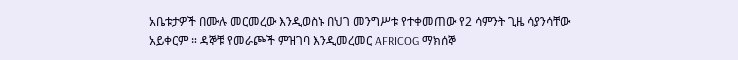አቤቱታዎች በሙሉ መርመረው እንዲወስኑ በህገ መንግሥቱ የተቀመጠው የ2 ሳምንት ጊዜ ሳያንሳቸው አይቀርም ። ዳኞቹ የመራጮች ምዝገባ እንዲመረመር AFRICOG ማክሰኞ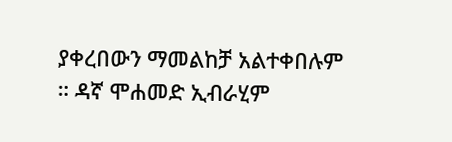ያቀረበውን ማመልከቻ አልተቀበሉም ። ዳኛ ሞሐመድ ኢብራሂም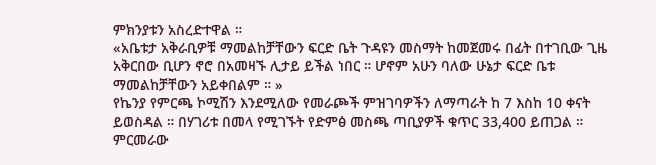ምክንያቱን አስረድተዋል ።
«አቤቱታ አቅራቢዎቹ ማመልከቻቸውን ፍርድ ቤት ጉዳዩን መስማት ከመጀመሩ በፊት በተገቢው ጊዜ አቅርበው ቢሆን ኖሮ በአመዛኙ ሊታይ ይችል ነበር ። ሆኖም አሁን ባለው ሁኔታ ፍርድ ቤቱ ማመልከቻቸውን አይቀበልም ። »
የኬንያ የምርጫ ኮሚሽን እንደሚለው የመራጮች ምዝገባዎችን ለማጣራት ከ 7 እስከ 10 ቀናት ይወስዳል ። በሃገሪቱ በመላ የሚገኙት የድምፅ መስጫ ጣቢያዎች ቁጥር 33,400 ይጠጋል ። ምርመራው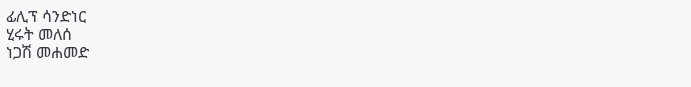ፊሊፕ ሳንድነር
ሂሩት መለሰ
ነጋሽ መሐመድ